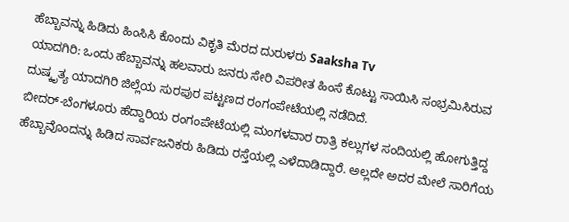ಹೆಬ್ಬಾವನ್ನು ಹಿಡಿದು ಹಿಂಸಿಸಿ ಕೊಂದು ವಿಕೃತಿ ಮೆರದ ದುರುಳರು Saaksha Tv
ಯಾದಗಿರಿ: ಒಂದು ಹೆಬ್ಬಾವನ್ನು ಹಲವಾರು ಜನರು ಸೇರಿ ವಿಪರೀತ ಹಿಂಸೆ ಕೊಟ್ಟು ಸಾಯಿಸಿ ಸಂಭ್ರಮಿಸಿರುವ ದುಷ್ಕೃತ್ಯ ಯಾದಗಿರಿ ಜಿಲ್ಲೆಯ ಸುರಪುರ ಪಟ್ಟಣದ ರಂಗಂಪೇಟೆಯಲ್ಲಿ ನಡೆದಿದೆ.
ಬೀದರ್-ಬೆಂಗಳೂರು ಹೆದ್ದಾರಿಯ ರಂಗಂಪೇಟೆಯಲ್ಲಿ ಮಂಗಳವಾರ ರಾತ್ರಿ ಕಲ್ಲುಗಳ ಸಂದಿಯಲ್ಲಿ ಹೋಗುತ್ತಿದ್ದ ಹೆಬ್ಬಾವೊಂದನ್ನು ಹಿಡಿದ ಸಾರ್ವಜನಿಕರು ಹಿಡಿದು ರಸ್ತೆಯಲ್ಲಿ ಎಳೆದಾಡಿದ್ದಾರೆ. ಅಲ್ಲದೇ ಅದರ ಮೇಲೆ ಸಾರಿಗೆಯ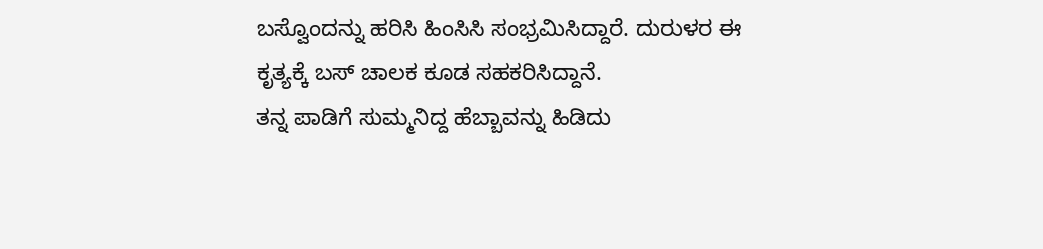ಬಸ್ವೊಂದನ್ನು ಹರಿಸಿ ಹಿಂಸಿಸಿ ಸಂಭ್ರಮಿಸಿದ್ದಾರೆ. ದುರುಳರ ಈ ಕೃತ್ಯಕ್ಕೆ ಬಸ್ ಚಾಲಕ ಕೂಡ ಸಹಕರಿಸಿದ್ದಾನೆ.
ತನ್ನ ಪಾಡಿಗೆ ಸುಮ್ಮನಿದ್ದ ಹೆಬ್ಬಾವನ್ನು ಹಿಡಿದು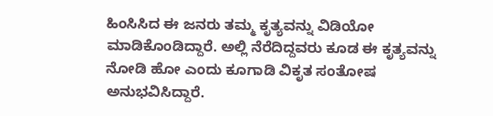ಹಿಂಸಿಸಿದ ಈ ಜನರು ತಮ್ಮ ಕೃತ್ಯವನ್ನು ವಿಡಿಯೋ ಮಾಡಿಕೊಂಡಿದ್ದಾರೆ. ಅಲ್ಲಿ ನೆರೆದಿದ್ದವರು ಕೂಡ ಈ ಕೃತ್ಯವನ್ನು ನೋಡಿ ಹೋ ಎಂದು ಕೂಗಾಡಿ ವಿಕೃತ ಸಂತೋಷ ಅನುಭವಿಸಿದ್ದಾರೆ.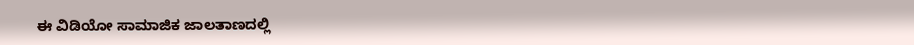ಈ ವಿಡಿಯೋ ಸಾಮಾಜಿಕ ಜಾಲತಾಣದಲ್ಲಿ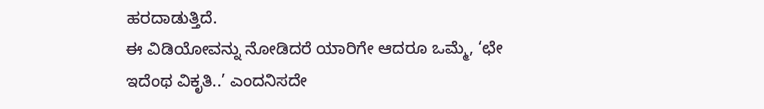ಹರದಾಡುತ್ತಿದೆ.
ಈ ವಿಡಿಯೋವನ್ನು ನೋಡಿದರೆ ಯಾರಿಗೇ ಆದರೂ ಒಮ್ಮೆ, ‘ಛೇ ಇದೆಂಥ ವಿಕೃತಿ..’ ಎಂದನಿಸದೇ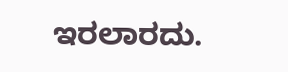ಇರಲಾರದು.